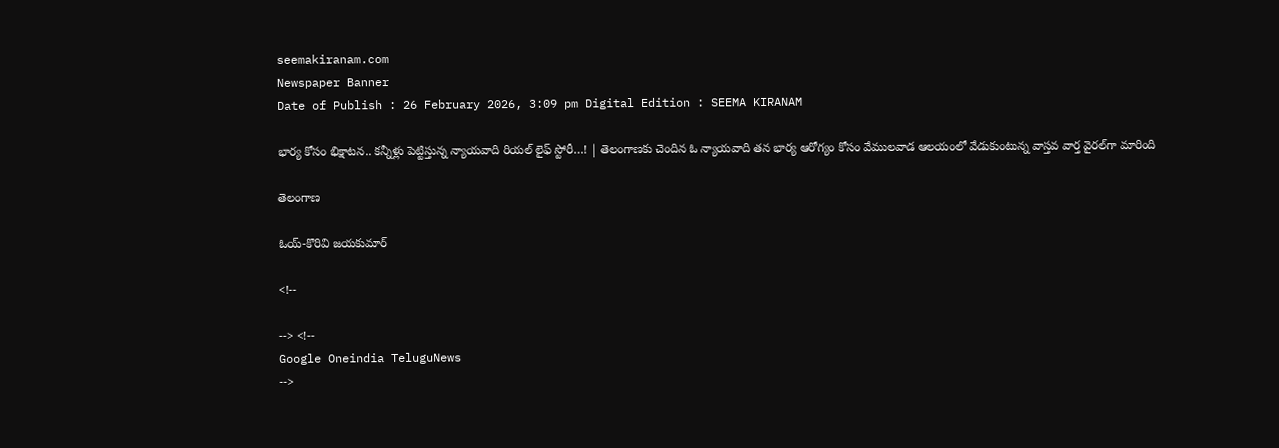seemakiranam.com
Newspaper Banner
Date of Publish : 26 February 2026, 3:09 pm Digital Edition : SEEMA KIRANAM

భార్య కోసం భిక్షాటన.. కన్నీళ్లు పెట్టిస్తున్న న్యాయవాది రియల్ లైఫ్ స్టోరీ…! | తెలంగాణకు చెందిన ఓ న్యాయవాది తన భార్య ఆరోగ్యం కోసం వేములవాడ ఆలయంలో వేడుకుంటున్న వాస్తవ వార్త వైరల్‌గా మారింది

తెలంగాణ

ఓయ్-కొరివి జయకుమార్

<!--

--> <!--
Google Oneindia TeluguNews
-->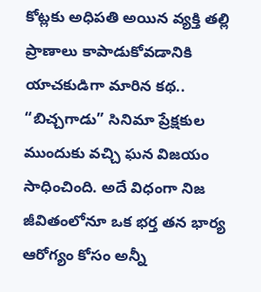కోట్లకు అధిపతి అయిన వ్యక్తి తల్లి ప్రాణాలు కాపాడుకోవడానికి యాచకుడిగా మారిన కథ.. “బిచ్చగాడు” సినిమా ప్రేక్షకుల ముందుకు వచ్చి ఘన విజయం సాధించింది. అదే విధంగా నిజ జీవితంలోనూ ఒక భర్త తన భార్య ఆరోగ్యం కోసం అన్నీ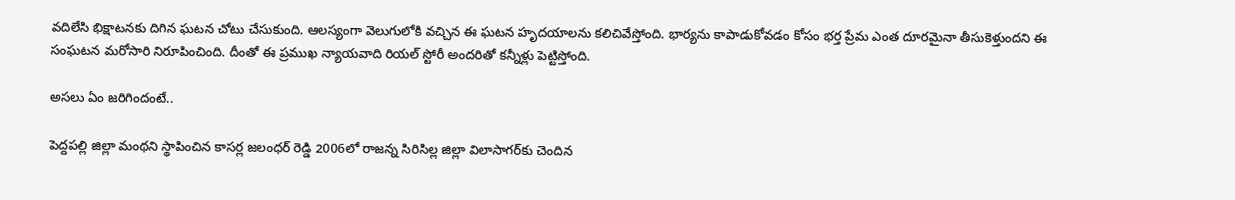వదిలేసి భిక్షాటనకు దిగిన ఘటన చోటు చేసుకుంది. ఆలస్యంగా వెలుగులోకి వచ్చిన ఈ ఘటన హృదయాలను కలిచివేస్తోంది. భార్యను కాపాడుకోవడం కోసం భర్త ప్రేమ ఎంత దూరమైనా తీసుకెళ్తుందని ఈ సంఘటన మరోసారి నిరూపించింది. దీంతో ఈ ప్రముఖ న్యాయవాది రియల్ స్టోరీ అందరితో కన్నీళ్లు పెట్టిస్తోంది.

అసలు ఏం జరిగిందంటే..

పెద్దపల్లి జిల్లా మంథని స్థాపించిన కాసర్ల జలంధర్ రెడ్డి 2006లో రాజన్న సిరిసిల్ల జిల్లా విలాసాగర్‌కు చెందిన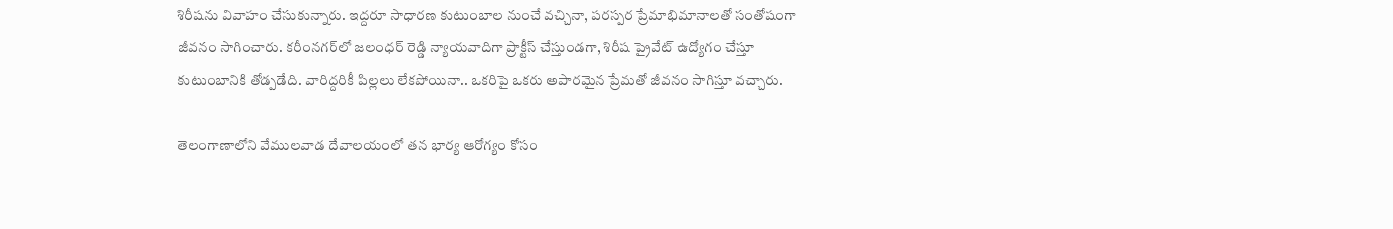శిరీషను వివాహం చేసుకున్నారు. ఇద్దరూ సాధారణ కుటుంబాల నుంచే వచ్చినా, పరస్పర ప్రేమాభిమానాలతో సంతోషంగా జీవనం సాగించారు. కరీంనగర్‌లో జలంధర్ రెడ్డి న్యాయవాదిగా ప్రాక్టీస్ చేస్తుండగా, శిరీష ప్రైవేట్ ఉద్యోగం చేస్తూ కుటుంబానికి తోడ్పడేది. వారిద్దరికీ పిల్లలు లేకపోయినా.. ఒకరిపై ఒకరు అపారమైన ప్రేమతో జీవనం సాగిస్తూ వచ్చారు.

తెలంగాణాలోని వేములవాడ దేవాలయంలో తన భార్య ఆరోగ్యం కోసం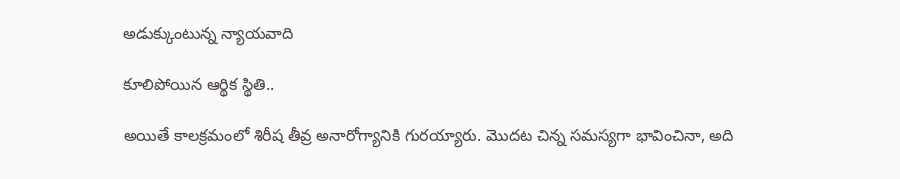అడుక్కుంటున్న న్యాయవాది

కూలిపోయిన ఆర్థిక స్థితి..

అయితే కాలక్రమంలో శిరీష తీవ్ర అనారోగ్యానికి గురయ్యారు. మొదట చిన్న సమస్యగా భావించినా, అది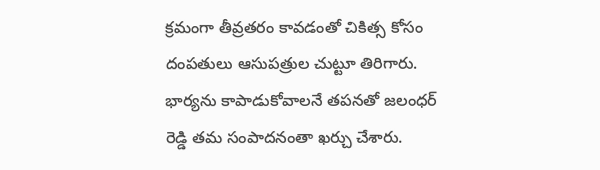క్రమంగా తీవ్రతరం కావడంతో చికిత్స కోసం దంపతులు ఆసుపత్రుల చుట్టూ తిరిగారు. భార్యను కాపాడుకోవాలనే తపనతో జలంధర్ రెడ్డి తమ సంపాదనంతా ఖర్చు చేశారు.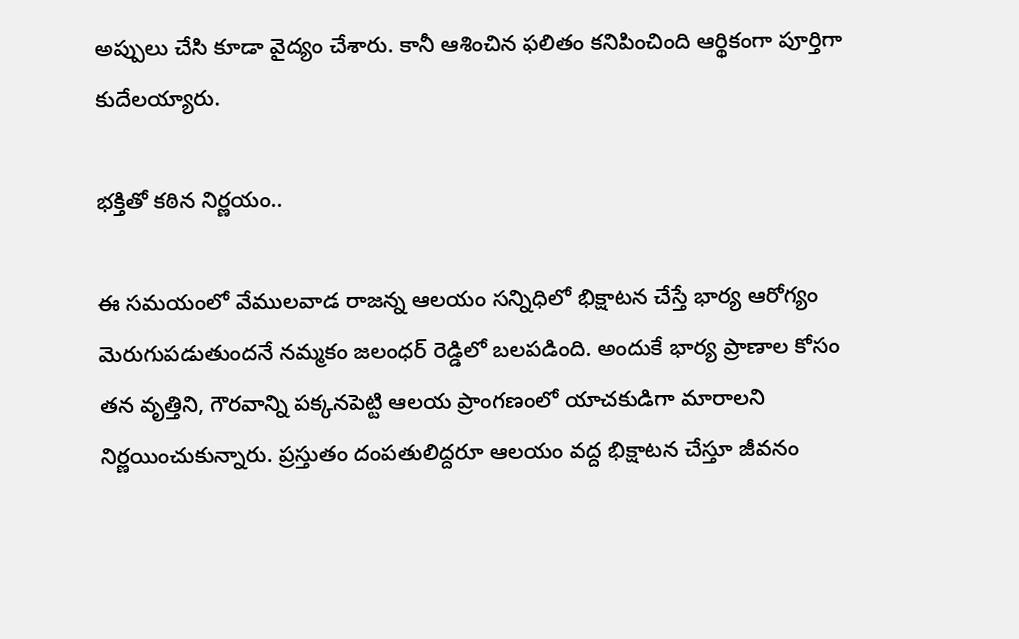అప్పులు చేసి కూడా వైద్యం చేశారు. కానీ ఆశించిన ఫలితం కనిపించింది ఆర్థికంగా పూర్తిగా కుదేలయ్యారు.

భక్తితో కఠిన నిర్ణయం..

ఈ సమయంలో వేములవాడ రాజన్న ఆలయం సన్నిధిలో భిక్షాటన చేస్తే భార్య ఆరోగ్యం మెరుగుపడుతుందనే నమ్మకం జలంధర్ రెడ్డిలో బలపడింది. అందుకే భార్య ప్రాణాల కోసం తన వృత్తిని, గౌరవాన్ని పక్కనపెట్టి ఆలయ ప్రాంగణంలో యాచకుడిగా మారాలని నిర్ణయించుకున్నారు. ప్రస్తుతం దంపతులిద్దరూ ఆలయం వద్ద భిక్షాటన చేస్తూ జీవనం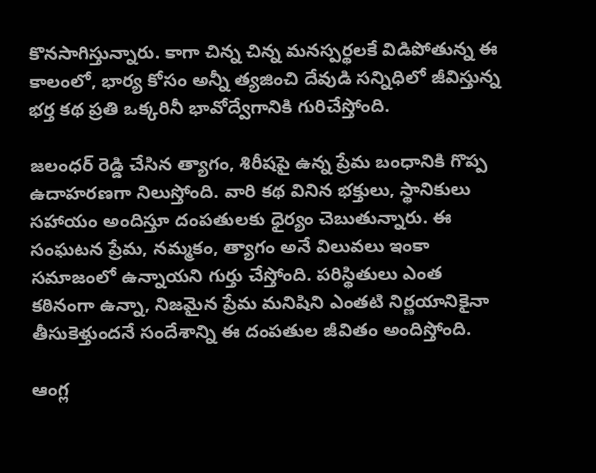కొనసాగిస్తున్నారు. కాగా చిన్న చిన్న మనస్పర్థలకే విడిపోతున్న ఈ కాలంలో, భార్య కోసం అన్నీ త్యజించి దేవుడి సన్నిధిలో జీవిస్తున్న భర్త కథ ప్రతి ఒక్కరినీ భావోద్వేగానికి గురిచేస్తోంది.

జలంధర్ రెడ్డి చేసిన త్యాగం, శిరీషపై ఉన్న ప్రేమ బంధానికి గొప్ప ఉదాహరణగా నిలుస్తోంది. వారి కథ వినిన భక్తులు, స్థానికులు సహాయం అందిస్తూ దంపతులకు ధైర్యం చెబుతున్నారు. ఈ సంఘటన ప్రేమ, నమ్మకం, త్యాగం అనే విలువలు ఇంకా సమాజంలో ఉన్నాయని గుర్తు చేస్తోంది. పరిస్థితులు ఎంత కఠినంగా ఉన్నా, నిజమైన ప్రేమ మనిషిని ఎంతటి నిర్ణయానికైనా తీసుకెళ్తుందనే సందేశాన్ని ఈ దంపతుల జీవితం అందిస్తోంది.

ఆంగ్ల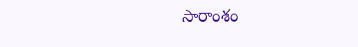సారాంశం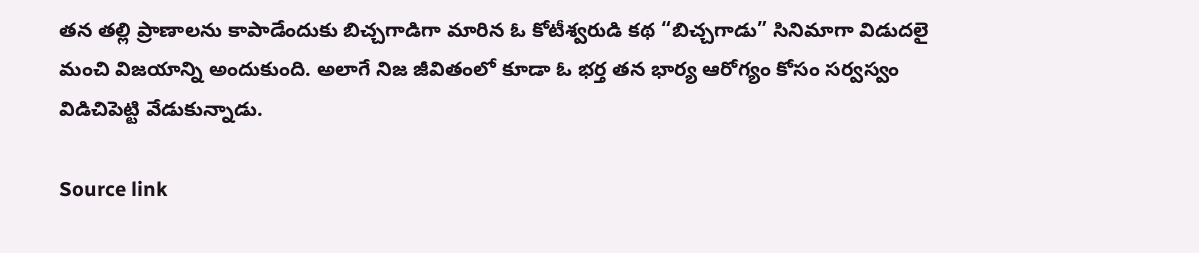తన తల్లి ప్రాణాలను కాపాడేందుకు బిచ్చగాడిగా మారిన ఓ కోటీశ్వరుడి కథ “బిచ్చగాడు” సినిమాగా విడుదలై మంచి విజయాన్ని అందుకుంది. అలాగే నిజ జీవితంలో కూడా ఓ భర్త తన భార్య ఆరోగ్యం కోసం సర్వస్వం విడిచిపెట్టి వేడుకున్నాడు.

Source link